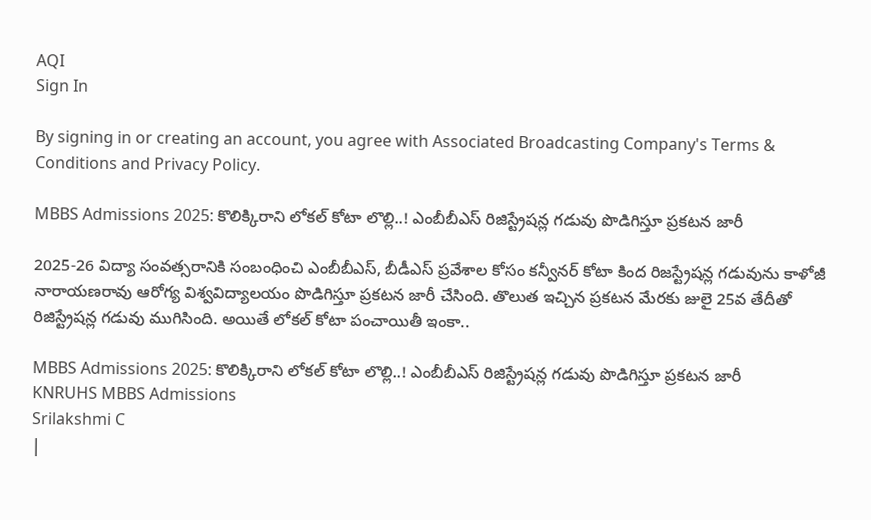AQI
Sign In

By signing in or creating an account, you agree with Associated Broadcasting Company's Terms & Conditions and Privacy Policy.

MBBS Admissions 2025: కొలిక్కిరాని లోకల్‌ కోటా లొల్లి..! ఎంబీబీఎస్‌ రిజిస్ట్రేషన్ల గడువు పొడిగిస్తూ ప్రకటన జారీ

2025-26 విద్యా సంవత్సరానికి సంబంధించి ఎంబీబీఎస్, బీడీఎస్‌ ప్రవేశాల కోసం కన్వీనర్‌ కోటా కింద రిజస్ట్రేషన్ల గడువును కాళోజీ నారాయణరావు ఆరోగ్య విశ్వవిద్యాలయం పొడిగిస్తూ ప్రకటన జారీ చేసింది. తొలుత ఇచ్చిన ప్రకటన మేరకు జులై 25వ తేదీతో రిజిస్ట్రేషన్ల గడువు ముగిసింది. అయితే లోకల్ కోటా పంచాయితీ ఇంకా..

MBBS Admissions 2025: కొలిక్కిరాని లోకల్‌ కోటా లొల్లి..! ఎంబీబీఎస్‌ రిజిస్ట్రేషన్ల గడువు పొడిగిస్తూ ప్రకటన జారీ
KNRUHS MBBS Admissions
Srilakshmi C
|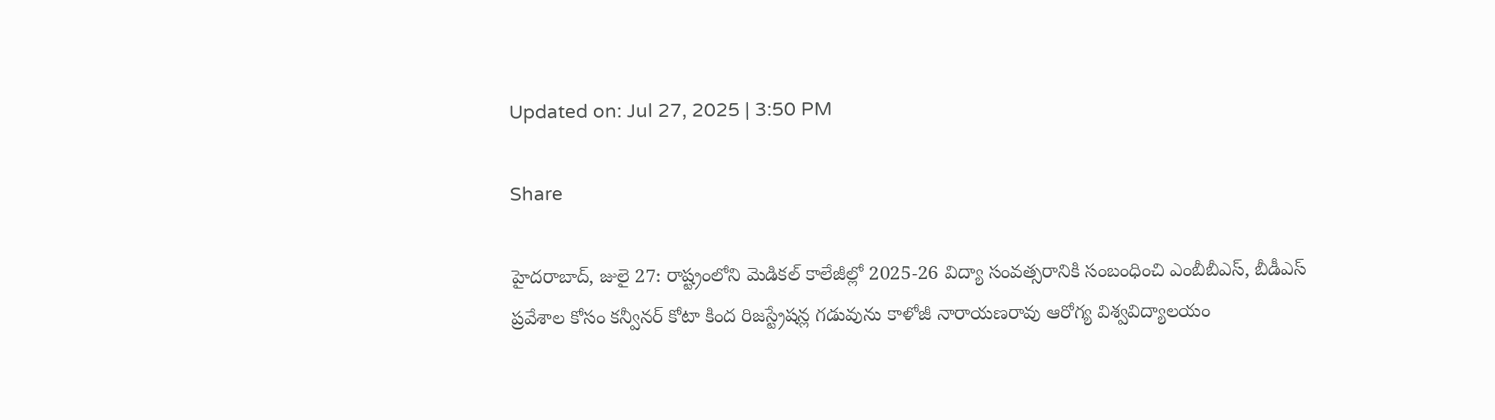Updated on: Jul 27, 2025 | 3:50 PM

Share

హైదరాబాద్‌, జులై 27: రాష్ట్రంలోని మెడికల్ కాలేజీల్లో 2025-26 విద్యా సంవత్సరానికి సంబంధించి ఎంబీబీఎస్, బీడీఎస్‌ ప్రవేశాల కోసం కన్వీనర్‌ కోటా కింద రిజస్ట్రేషన్ల గడువును కాళోజీ నారాయణరావు ఆరోగ్య విశ్వవిద్యాలయం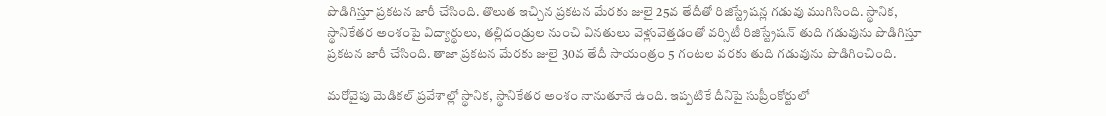పొడిగిస్తూ ప్రకటన జారీ చేసింది. తొలుత ఇచ్చిన ప్రకటన మేరకు జులై 25వ తేదీతో రిజిస్ట్రేషన్ల గడువు ముగిసింది. స్థానిక, స్థానికేతర అంశంపై విద్యార్థులు, తల్లిదండ్రుల నుంచి వినతులు వెళ్లువెత్తడంతో వర్సిటీ రిజిస్ట్రేషన్‌ తుది గడువును పొడిగిస్తూ ప్రకటన జారీ చేసింది. తాజా ప్రకటన మేరకు జులై 30వ తేదీ సాయంత్రం 5 గంటల వరకు తుది గడువును పొడిగించింది.

మరోవైపు మెడికల్‌ ప్రవేశాల్లో స్థానిక, స్థానికేతర అంశం నానుతూనే ఉంది. ఇప్పటికే దీనిపై సుప్రీంకోర్టులో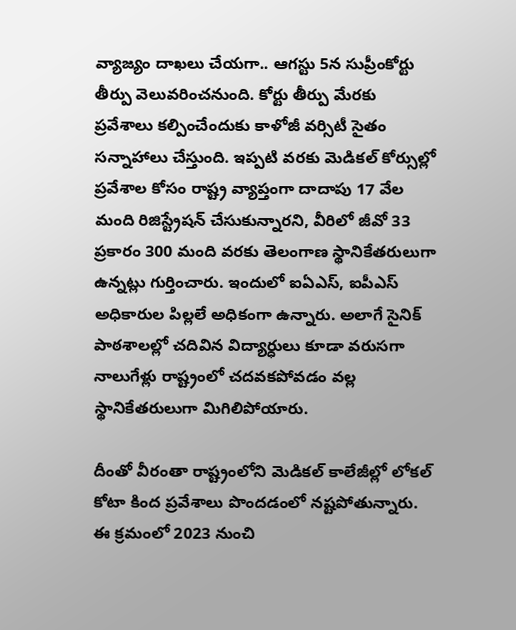వ్యాజ్యం దాఖలు చేయగా.. ఆగస్టు 5న సుప్రీంకోర్టు తీర్పు వెలువరించనుంది. కోర్టు తీర్పు మేరకు ప్రవేశాలు కల్పించేందుకు కాళోజీ వర్సిటీ సైతం సన్నాహాలు చేస్తుంది. ఇప్పటి వరకు మెడికల్‌ కోర్సుల్లో ప్రవేశాల కోసం రాష్ట్ర వ్యాప్తంగా దాదాపు 17 వేల మంది రిజిస్ట్రేషన్‌ చేసుకున్నారని, వీరిలో జీవో 33 ప్రకారం 300 మంది వరకు తెలంగాణ స్థానికేతరులుగా ఉన్నట్లు గుర్తించారు. ఇందులో ఐఏఎస్, ఐపీఎస్‌ అధికారుల పిల్లలే అధికంగా ఉన్నారు. అలాగే సైనిక్‌ పాఠశాలల్లో చదివిన విద్యార్ధులు కూడా వరుసగా నాలుగేళ్లు రాష్ట్రంలో చదవకపోవడం వల్ల స్థానికేతరులుగా మిగిలిపోయారు.

దీంతో వీరంతా రాష్ట్రంలోని మెడికల్ కాలేజీల్లో లోకల్‌ కోటా కింద ప్రవేశాలు పొందడంలో నష్టపోతున్నారు. ఈ క్రమంలో 2023 నుంచి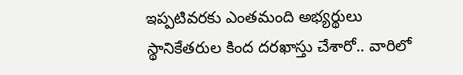ఇప్పటివరకు ఎంతమంది అభ్యర్థులు స్థానికేతరుల కింద దరఖాస్తు చేశారో.. వారిలో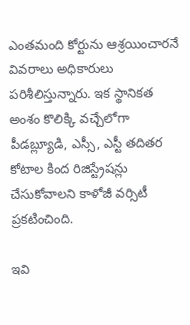ఎంతమంది కోర్టును ఆశ్రయించారనే వివరాలు అధికారులు పరిశీలిస్తున్నారు. ఇక స్థానికత అంశం కొలిక్కి వచ్చేలోగా పీడబ్ల్యూడి, ఎస్సీ, ఎస్టీ తదితర కోటాల కింద రిజిస్ట్రేషన్లు చేసుకోవాలని కాళోజీ వర్సిటీ ప్రకటించింది.

ఇవి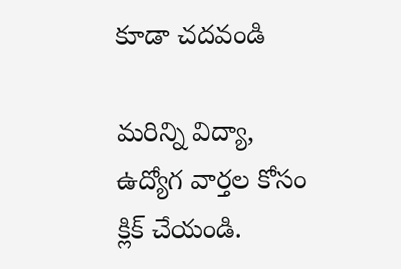కూడా చదవండి

మరిన్ని విద్యా, ఉద్యోగ వార్తల కోసం క్లిక్‌ చేయండి.